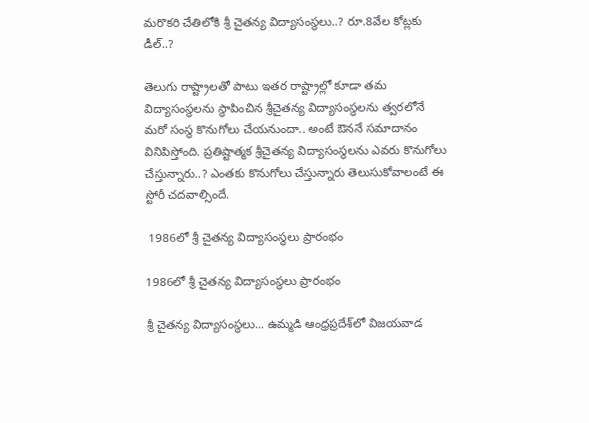మరొకరి చేతిలోకి శ్రీ చైతన్య విద్యాసంస్థలు..? రూ.8వేల కోట్లకు డీల్..?

తెలుగు రాష్ట్రాలతో పాటు ఇతర రాష్ట్రాల్లో కూడా తమ విద్యాసంస్థలను స్థాపించిన శ్రీచైతన్య విద్యాసంస్థలను త్వరలోనే మరో సంస్థ కొనుగోలు చేయనుందా.. అంటే ఔననే సమాదానం వినిపిస్తోంది. ప్రతిష్టాత్మక శ్రీచైతన్య విద్యాసంస్థలను ఎవరు కొనుగోలు చేస్తున్నారు..? ఎంతకు కొనుగోలు చేస్తున్నారు తెలుసుకోవాలంటే ఈ స్టోరీ చదవాల్సిందే.

 1986లో శ్రీ చైతన్య విద్యాసంస్థలు ప్రారంభం

1986లో శ్రీ చైతన్య విద్యాసంస్థలు ప్రారంభం

శ్రీ చైతన్య విద్యాసంస్థలు... ఉమ్మడి ఆంధ్రప్రదేశ్‌లో విజయవాడ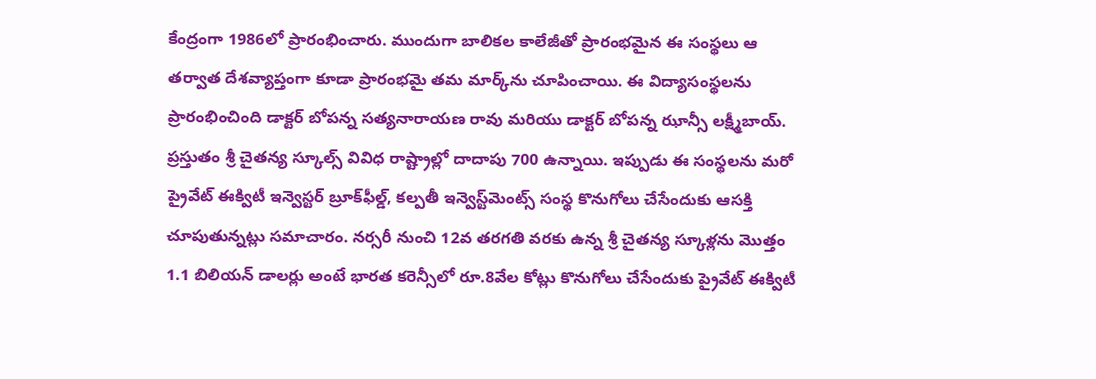కేంద్రంగా 1986లో ప్రారంభించారు. ముందుగా బాలికల కాలేజీతో ప్రారంభమైన ఈ సంస్థలు ఆ తర్వాత దేశవ్యాప్తంగా కూడా ప్రారంభమై తమ మార్క్‌ను చూపించాయి. ఈ విద్యాసంస్థలను ప్రారంభించింది డాక్టర్ బోపన్న సత్యనారాయణ రావు మరియు డాక్టర్ బోపన్న ఝాన్సీ లక్ష్మీబాయ్. ప్రస్తుతం శ్రీ చైతన్య స్కూల్స్ వివిధ రాష్ట్రాల్లో దాదాపు 700 ఉన్నాయి. ఇప్పుడు ఈ సంస్థలను మరో ప్రైవేట్ ఈక్విటీ ఇన్వెస్టర్ బ్రూక్‌ఫీల్డ్, కల్పతీ ఇన్వెస్ట్‌మెంట్స్ సంస్థ కొనుగోలు చేసేందుకు ఆసక్తి చూపుతున్నట్లు సమాచారం. నర్సరీ నుంచి 12వ తరగతి వరకు ఉన్న శ్రీ చైతన్య స్కూళ్లను మొత్తం 1.1 బిలియన్ డాలర్లు అంటే భారత కరెన్సీలో రూ.8వేల కోట్లు కొనుగోలు చేసేందుకు ప్రైవేట్ ఈక్విటీ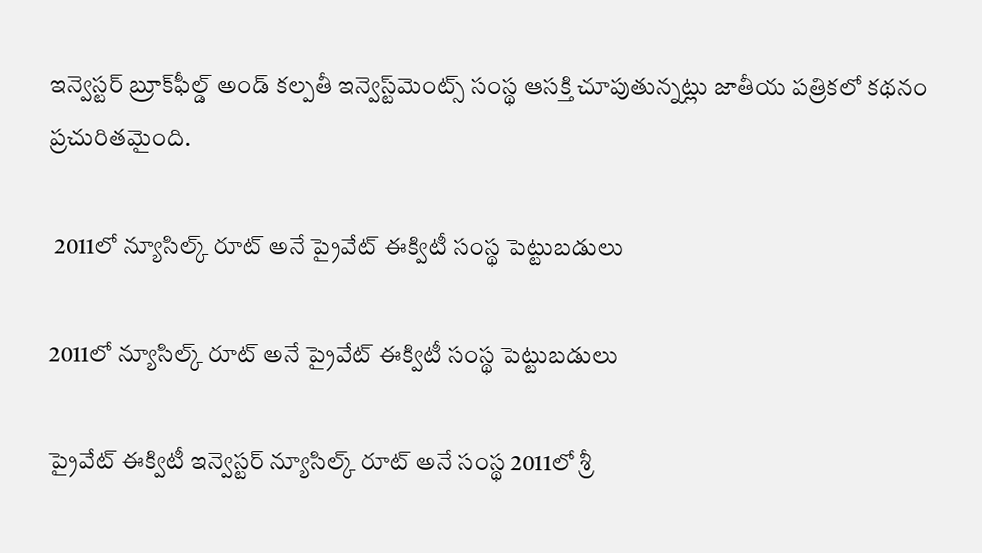ఇన్వెస్టర్ బ్రూక్‌ఫీల్డ్ అండ్ కల్పతీ ఇన్వెస్ట్‌మెంట్స్ సంస్థ ఆసక్తి చూపుతున్నట్లు జాతీయ పత్రికలో కథనం ప్రచురితమైంది.

 2011లో న్యూసిల్క్ రూట్ అనే ప్రైవేట్ ఈక్విటీ సంస్థ పెట్టుబడులు

2011లో న్యూసిల్క్ రూట్ అనే ప్రైవేట్ ఈక్విటీ సంస్థ పెట్టుబడులు

ప్రైవేట్ ఈక్విటీ ఇన్వెస్టర్ న్యూసిల్క్ రూట్ అనే సంస్థ 2011లో శ్రీ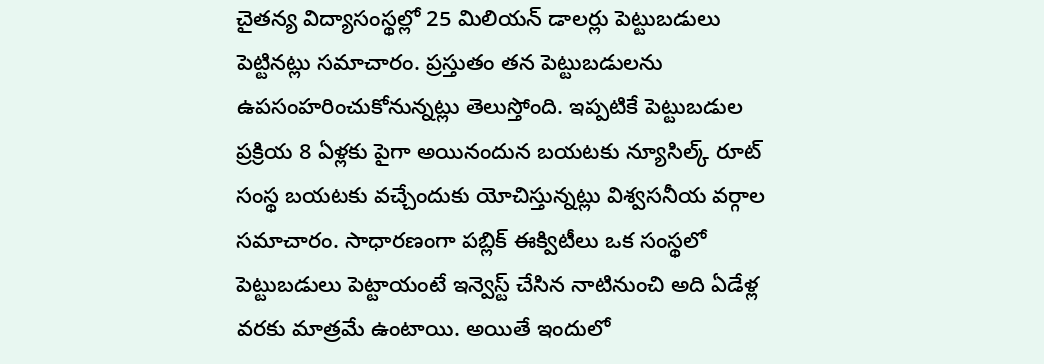చైతన్య విద్యాసంస్థల్లో 25 మిలియన్ డాలర్లు పెట్టుబడులు పెట్టినట్లు సమాచారం. ప్రస్తుతం తన పెట్టుబడులను ఉపసంహరించుకోనున్నట్లు తెలుస్తోంది. ఇప్పటికే పెట్టుబడుల ప్రక్రియ 8 ఏళ్లకు పైగా అయినందున బయటకు న్యూసిల్క్‌ రూట్ సంస్థ బయటకు వచ్చేందుకు యోచిస్తున్నట్లు విశ్వసనీయ వర్గాల సమాచారం. సాధారణంగా పబ్లిక్ ఈక్విటీలు ఒక సంస్థలో పెట్టుబడులు పెట్టాయంటే ఇన్వెస్ట్ చేసిన నాటినుంచి అది ఏడేళ్ల వరకు మాత్రమే ఉంటాయి. అయితే ఇందులో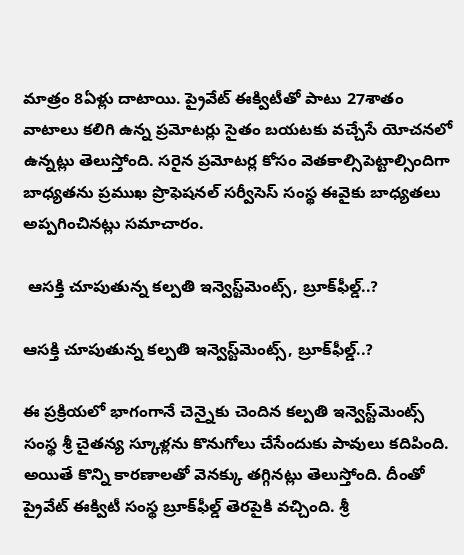మాత్రం 8ఏళ్లు దాటాయి. ప్రైవేట్ ఈక్విటీతో పాటు 27శాతం వాటాలు కలిగి ఉన్న ప్రమోటర్లు సైతం బయటకు వచ్చేసే యోచనలో ఉన్నట్లు తెలుస్తోంది. సరైన ప్రమోటర్ల కోసం వెతకాల్సిపెట్టాల్సిందిగా బాధ్యతను ప్రముఖ ప్రొఫెషనల్ సర్వీసెస్ సంస్థ ఈవైకు బాధ్యతలు అప్పగించినట్లు సమాచారం.

 ఆసక్తి చూపుతున్న కల్పతి ఇన్వెస్ట్‌మెంట్స్, బ్రూక్‌ఫీల్డ్..?

ఆసక్తి చూపుతున్న కల్పతి ఇన్వెస్ట్‌మెంట్స్, బ్రూక్‌ఫీల్డ్..?

ఈ ప్రక్రియలో భాగంగానే చెన్నైకు చెందిన కల్పతి ఇన్వెస్ట్‌మెంట్స్ సంస్థ శ్రీ చైతన్య స్కూళ్లను కొనుగోలు చేసేందుకు పావులు కదిపింది. అయితే కొన్ని కారణాలతో వెనక్కు తగ్గినట్లు తెలుస్తోంది. దీంతో ప్రైవేట్ ఈక్విటీ సంస్థ బ్రూక్‌ఫీల్డ్ తెరపైకి వచ్చింది. శ్రీ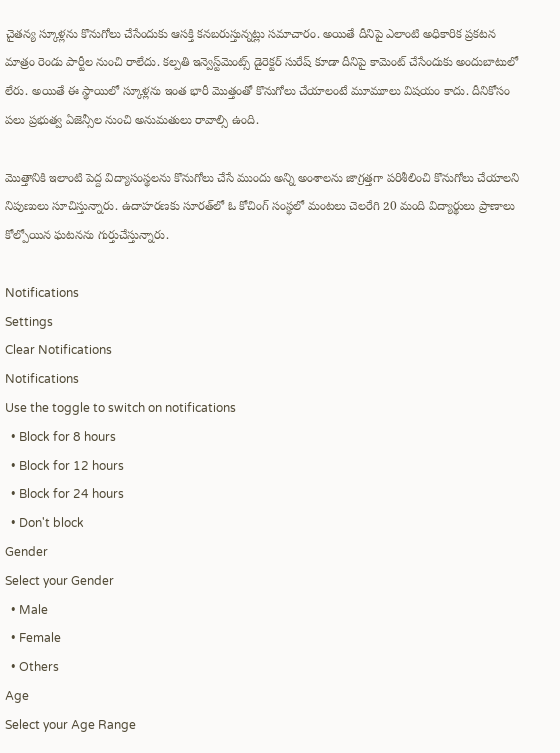చైతన్య స్కూళ్లను కొనుగోలు చేసేందుకు ఆసక్తి కనబరుస్తున్నట్లు సమాచారం. అయితే దీనిపై ఎలాంటి అధికారిక ప్రకటన మాత్రం రెండు పార్టీల నుంచి రాలేదు. కల్పతి ఇన్వెస్ట్‌మెంట్స్ డైరెక్టర్ సురేష్ కూడా దీనిపై కామెంట్ చేసేందుకు అందుబాటులో లేరు. అయితే ఈ స్థాయిలో స్కూళ్లను ఇంత భారీ మొత్తంతో కొనుగోలు చేయాలంటే మూమూలు విషయం కాదు. దీనికోసం పలు ప్రభుత్వ ఏజెన్సీల నుంచి అనుమతులు రావాల్సి ఉంది.

మొత్తానికి ఇలాంటి పెద్ద విద్యాసంస్థలను కొనుగోలు చేసే ముందు అన్ని అంశాలను జాగ్రత్తగా పరిశీలించి కొనుగోలు చేయాలని నిపుణులు సూచిస్తున్నారు. ఉదాహరణకు సూరత్‌లో ఓ కోచింగ్ సంస్థలో మంటలు చెలరేగి 20 మంది విద్యార్థులు ప్రాణాలు కోల్పోయిన ఘటనను గుర్తుచేస్తున్నారు.

Notifications
Settings
Clear Notifications
Notifications
Use the toggle to switch on notifications
  • Block for 8 hours
  • Block for 12 hours
  • Block for 24 hours
  • Don't block
Gender
Select your Gender
  • Male
  • Female
  • Others
Age
Select your Age Range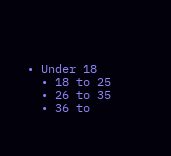• Under 18
  • 18 to 25
  • 26 to 35
  • 36 to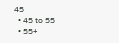45
  • 45 to 55
  • 55+